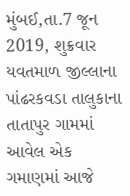મુંબઈ,તા.7 જૂન 2019, શુક્રવાર
યવતમાળ જીલ્લાના પાંઢરકવડા તાલુકાના તાતાપુર ગામમાં આવેલ એક ગમાણમાં આજે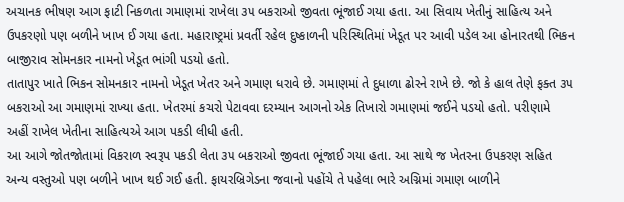અચાનક ભીષણ આગ ફાટી નિકળતા ગમાણમાં રાખેલા ૩૫ બકરાઓ જીવતા ભૂંજાઈ ગયા હતા. આ સિવાય ખેતીનું સાહિત્ય અને ઉપકરણો પણ બળીને ખાખ ઈ ગયા હતા. મહારાષ્ટ્રમાં પ્રવર્તી રહેલ દુષ્કાળની પરિસ્થિતિમાં ખેડૂત પર આવી પડેલ આ હોનારતથી ભિકન બાજીરાવ સોમનકાર નામનો ખેડૂત ભાંગી પડયો હતો.
તાતાપુર ખાતે ભિકન સોમનકાર નામનો ખેડૂત ખેતર અને ગમાણ ધરાવે છે. ગમાણમાં તે દુધાળા ઢોરને રાખે છે. જો કે હાલ તેણે ફક્ત ૩૫ બકરાઓ આ ગમાણમાં રાખ્યા હતા. ખેતરમાં કચરો પેટાવવા દરમ્યાન આગનો એક તિખારો ગમાણમાં જઈને પડયો હતો. પરીણામે અહીં રાખેલ ખેતીના સાહિત્યએ આગ પકડી લીધી હતી.
આ આગે જોતજોતામાં વિકરાળ સ્વરૂપ પકડી લેતા ૩૫ બકરાઓ જીવતા ભૂંજાઈ ગયા હતા. આ સાથે જ ખેતરના ઉપકરણ સહિત અન્ય વસ્તુઓ પણ બળીને ખાખ થઈ ગઈ હતી. ફાયરબ્રિગેડના જવાનો પહોંચે તે પહેલા ભારે અગ્નિમાં ગમાણ બાળીને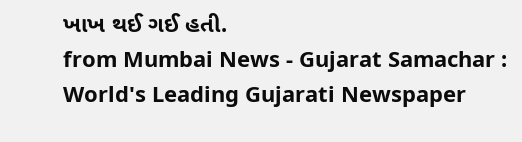ખાખ થઈ ગઈ હતી.
from Mumbai News - Gujarat Samachar : World's Leading Gujarati Newspaper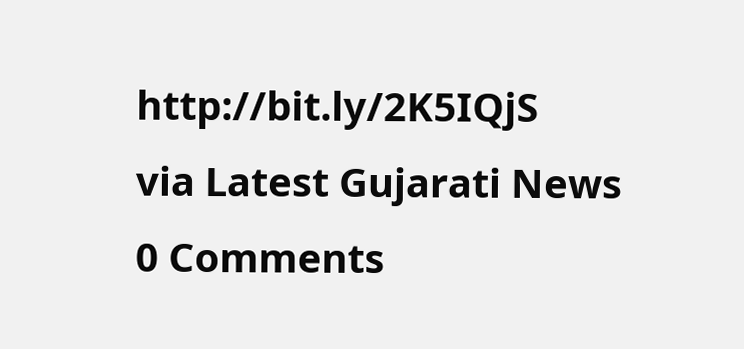http://bit.ly/2K5IQjS
via Latest Gujarati News
0 Comments